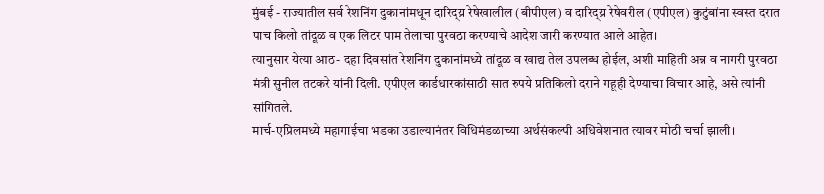मुंबई - राज्यातील सर्व रेशनिंग दुकानांमधून दारिद्य्र रेषेखालील (बीपीएल) व दारिद्य्र रेषेवरील (एपीएल) कुटुंबांना स्वस्त दरात पाच किलो तांदूळ व एक लिटर पाम तेलाचा पुरवठा करण्याचे आदेश जारी करण्यात आले आहेत।
त्यानुसार येत्या आठ- दहा दिवसांत रेशनिंग दुकानांमध्ये तांदूळ व खाद्य तेल उपलब्ध होईल, अशी माहिती अन्न व नागरी पुरवठा मंत्री सुनील तटकरे यांनी दिली. एपीएल कार्डधारकांसाठी सात रुपये प्रतिकिलो दराने गहूही देण्याचा विचार आहे, असे त्यांनी सांगितले.
मार्च-एप्रिलमध्ये महागाईचा भडका उडाल्यानंतर विधिमंडळाच्या अर्थसंकल्पी अधिवेशनात त्यावर मोठी चर्चा झाली।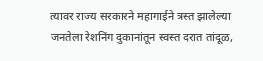त्यावर राज्य सरकारने महागाईने त्रस्त झालेल्या जनतेला रेशनिंग दुकानांतून स्वस्त दरात तांदूळ,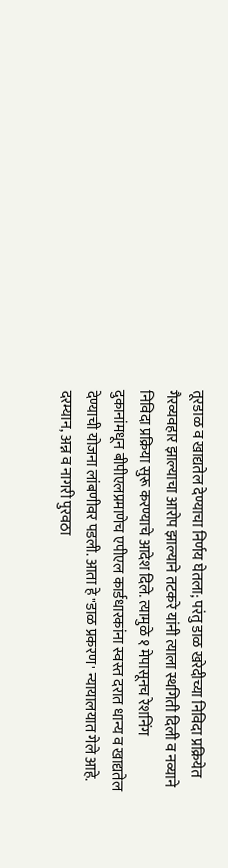तूरडाळ व खाद्यतेल देण्याचा निर्णय घेतला; परंतु डाळ खरेदीच्या निविदा प्रक्रियेत गैरव्यवहार झाल्याचा आरोप झाल्याने तटकरे यांनी त्याला स्थगिती दिली व नव्याने निविदा प्रक्रिया सुरू करण्याचे आदेश दिले. त्यामुळे १ मेपासूनच रेशनिंग दुकानांमधून बीपीएलप्रमाणेच एपीएल कार्डधारकांना स्वस्त दरात धान्य व खाद्यतेल देण्याची योजना लांबणीवर पडली. आता हे "डाळ प्रकरण' न्यायालयात गेले आहे.
दरम्यान, अन्न व नागरी पुरवठा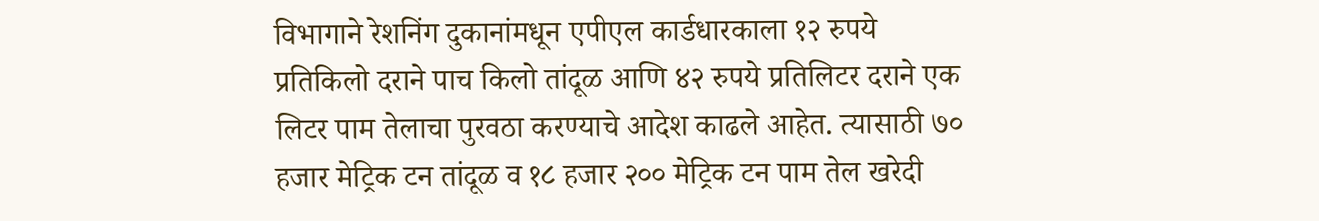विभागाने रेशनिंग दुकानांमधून एपीएल कार्डधारकाला १२ रुपये प्रतिकिलो दराने पाच किलो तांदूळ आणि ४२ रुपये प्रतिलिटर दराने एक लिटर पाम तेलाचा पुरवठा करण्याचे आदेश काढले आहेत. त्यासाठी ७० हजार मेट्रिक टन तांदूळ व १८ हजार २०० मेट्रिक टन पाम तेल खरेदी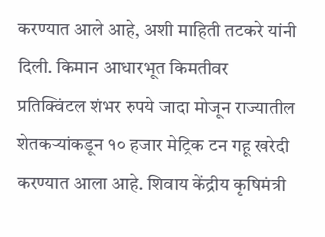करण्यात आले आहे, अशी माहिती तटकरे यांनी दिली. किमान आधारभूत किमतीवर प्रतिक्विंटल शंभर रुपये जादा मोजून राज्यातील शेतकऱ्यांकडून १० हजार मेट्रिक टन गहू खरेदी करण्यात आला आहे. शिवाय केंद्रीय कृषिमंत्री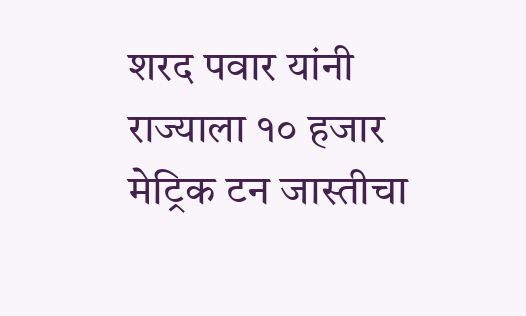शरद पवार यांनी राज्याला १० हजार मेट्रिक टन जास्तीचा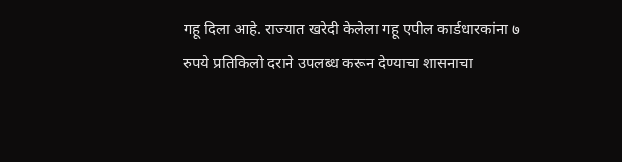गहू दिला आहे. राज्यात खरेदी केलेला गहू एपील कार्डधारकांना ७ रुपये प्रतिकिलो दराने उपलब्ध करून देण्याचा शासनाचा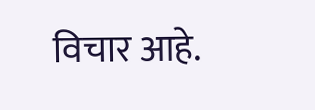विचार आहे.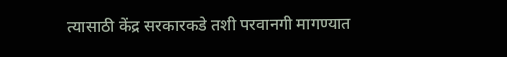त्यासाठी केंद्र सरकारकडे तशी परवानगी मागण्यात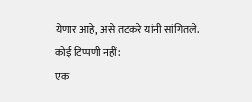येणार आहे, असे तटकरे यांनी सांगितले.
कोई टिप्पणी नहीं:
एक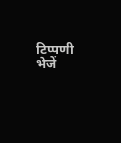टिप्पणी भेजें